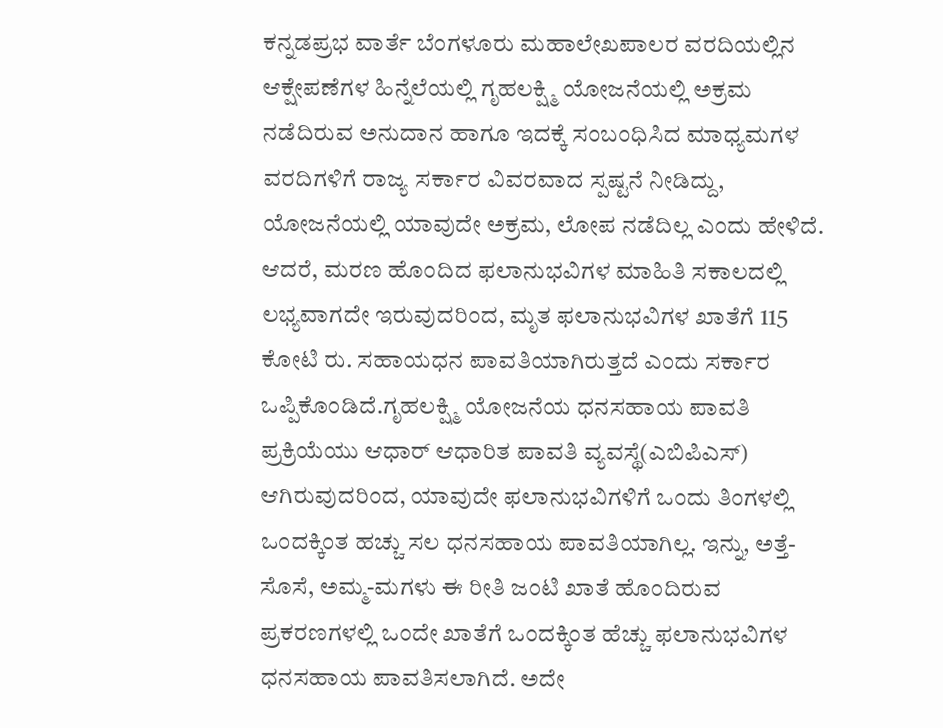ಕನ್ನಡಪ್ರಭ ವಾರ್ತೆ ಬೆಂಗಳೂರು ಮಹಾಲೇಖಪಾಲರ ವರದಿಯಲ್ಲಿನ ಆಕ್ಷೇಪಣೆಗಳ ಹಿನ್ನೆಲೆಯಲ್ಲಿ ಗೃಹಲಕ್ಷ್ಮಿ ಯೋಜನೆಯಲ್ಲಿ ಅಕ್ರಮ ನಡೆದಿರುವ ಅನುದಾನ ಹಾಗೂ ಇದಕ್ಕೆ ಸಂಬಂಧಿಸಿದ ಮಾಧ್ಯಮಗಳ ವರದಿಗಳಿಗೆ ರಾಜ್ಯ ಸರ್ಕಾರ ವಿವರವಾದ ಸ್ಪಷ್ಟನೆ ನೀಡಿದ್ದು, ಯೋಜನೆಯಲ್ಲಿ ಯಾವುದೇ ಅಕ್ರಮ, ಲೋಪ ನಡೆದಿಲ್ಲ ಎಂದು ಹೇಳಿದೆ.
ಆದರೆ, ಮರಣ ಹೊಂದಿದ ಫಲಾನುಭವಿಗಳ ಮಾಹಿತಿ ಸಕಾಲದಲ್ಲಿ ಲಭ್ಯವಾಗದೇ ಇರುವುದರಿಂದ, ಮೃತ ಫಲಾನುಭವಿಗಳ ಖಾತೆಗೆ 115 ಕೋಟಿ ರು. ಸಹಾಯಧನ ಪಾವತಿಯಾಗಿರುತ್ತದೆ ಎಂದು ಸರ್ಕಾರ ಒಪ್ಪಿಕೊಂಡಿದೆ.ಗೃಹಲಕ್ಷ್ಮಿ ಯೋಜನೆಯ ಧನಸಹಾಯ ಪಾವತಿ ಪ್ರಕ್ರಿಯೆಯು ಆಧಾರ್ ಆಧಾರಿತ ಪಾವತಿ ವ್ಯವಸ್ಥೆ(ಎಬಿಪಿಎಸ್) ಆಗಿರುವುದರಿಂದ, ಯಾವುದೇ ಫಲಾನುಭವಿಗಳಿಗೆ ಒಂದು ತಿಂಗಳಲ್ಲಿ ಒಂದಕ್ಕಿಂತ ಹಚ್ಚು ಸಲ ಧನಸಹಾಯ ಪಾವತಿಯಾಗಿಲ್ಲ. ಇನ್ನು, ಅತ್ತೆ-ಸೊಸೆ, ಅಮ್ಮ-ಮಗಳು ಈ ರೀತಿ ಜಂಟಿ ಖಾತೆ ಹೊಂದಿರುವ ಪ್ರಕರಣಗಳಲ್ಲಿ ಒಂದೇ ಖಾತೆಗೆ ಒಂದಕ್ಕಿಂತ ಹೆಚ್ಚು ಫಲಾನುಭವಿಗಳ ಧನಸಹಾಯ ಪಾವತಿಸಲಾಗಿದೆ. ಅದೇ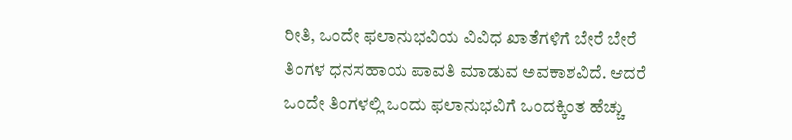ರೀತಿ, ಒಂದೇ ಫಲಾನುಭವಿಯ ವಿವಿಧ ಖಾತೆಗಳಿಗೆ ಬೇರೆ ಬೇರೆ ತಿಂಗಳ ಧನಸಹಾಯ ಪಾವತಿ ಮಾಡುವ ಅವಕಾಶವಿದೆ. ಆದರೆ ಒಂದೇ ತಿಂಗಳಲ್ಲಿ ಒಂದು ಫಲಾನುಭವಿಗೆ ಒಂದಕ್ಕಿಂತ ಹೆಚ್ಚು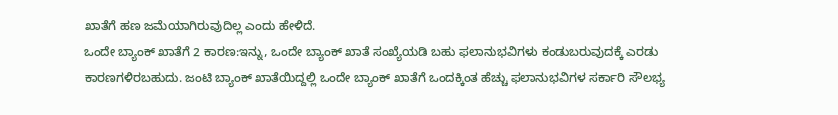ಖಾತೆಗೆ ಹಣ ಜಮೆಯಾಗಿರುವುದಿಲ್ಲ ಎಂದು ಹೇಳಿದೆ.
ಒಂದೇ ಬ್ಯಾಂಕ್ ಖಾತೆಗೆ 2 ಕಾರಣ:ಇನ್ನು, ಒಂದೇ ಬ್ಯಾಂಕ್ ಖಾತೆ ಸಂಖ್ಯೆಯಡಿ ಬಹು ಫಲಾನುಭವಿಗಳು ಕಂಡುಬರುವುದಕ್ಕೆ ಎರಡು ಕಾರಣಗಳಿರಬಹುದು. ಜಂಟಿ ಬ್ಯಾಂಕ್ ಖಾತೆಯಿದ್ದಲ್ಲಿ ಒಂದೇ ಬ್ಯಾಂಕ್ ಖಾತೆಗೆ ಒಂದಕ್ಕಿಂತ ಹೆಚ್ಚು ಫಲಾನುಭವಿಗಳ ಸರ್ಕಾರಿ ಸೌಲಭ್ಯ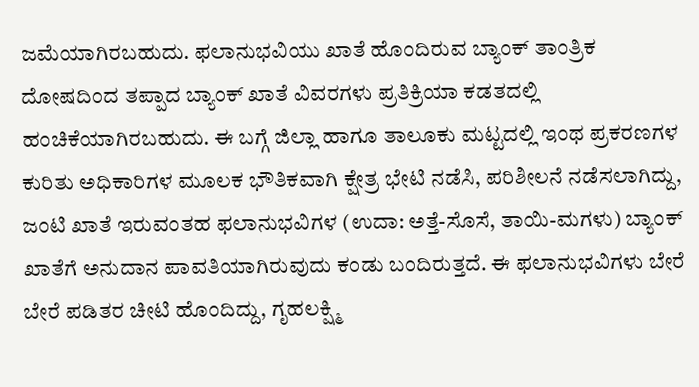ಜಮೆಯಾಗಿರಬಹುದು. ಫಲಾನುಭವಿಯು ಖಾತೆ ಹೊಂದಿರುವ ಬ್ಯಾಂಕ್ ತಾಂತ್ರಿಕ ದೋಷದಿಂದ ತಪ್ಪಾದ ಬ್ಯಾಂಕ್ ಖಾತೆ ವಿವರಗಳು ಪ್ರತಿಕ್ರಿಯಾ ಕಡತದಲ್ಲಿ ಹಂಚಿಕೆಯಾಗಿರಬಹುದು. ಈ ಬಗ್ಗೆ ಜಿಲ್ಲಾ ಹಾಗೂ ತಾಲೂಕು ಮಟ್ಟದಲ್ಲಿ ಇಂಥ ಪ್ರಕರಣಗಳ ಕುರಿತು ಅಧಿಕಾರಿಗಳ ಮೂಲಕ ಭೌತಿಕವಾಗಿ ಕ್ಷೇತ್ರ ಭೇಟಿ ನಡೆಸಿ, ಪರಿಶೀಲನೆ ನಡೆಸಲಾಗಿದ್ದು, ಜಂಟಿ ಖಾತೆ ಇರುವಂತಹ ಫಲಾನುಭವಿಗಳ (ಉದಾ: ಅತ್ತೆ-ಸೊಸೆ, ತಾಯಿ-ಮಗಳು) ಬ್ಯಾಂಕ್ ಖಾತೆಗೆ ಅನುದಾನ ಪಾವತಿಯಾಗಿರುವುದು ಕಂಡು ಬಂದಿರುತ್ತದೆ. ಈ ಫಲಾನುಭವಿಗಳು ಬೇರೆ ಬೇರೆ ಪಡಿತರ ಚೀಟಿ ಹೊಂದಿದ್ದು, ಗೃಹಲಕ್ಷ್ಮಿ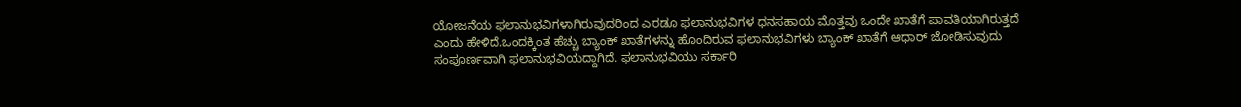ಯೋಜನೆಯ ಫಲಾನುಭವಿಗಳಾಗಿರುವುದರಿಂದ ಎರಡೂ ಫಲಾನುಭವಿಗಳ ಧನಸಹಾಯ ಮೊತ್ತವು ಒಂದೇ ಖಾತೆಗೆ ಪಾವತಿಯಾಗಿರುತ್ತದೆ ಎಂದು ಹೇಳಿದೆ.ಒಂದಕ್ಕಿಂತ ಹೆಚ್ಚು ಬ್ಯಾಂಕ್ ಖಾತೆಗಳನ್ನು ಹೊಂದಿರುವ ಫಲಾನುಭವಿಗಳು ಬ್ಯಾಂಕ್ ಖಾತೆಗೆ ಆಧಾರ್ ಜೋಡಿಸುವುದು ಸಂಪೂರ್ಣವಾಗಿ ಫಲಾನುಭವಿಯದ್ದಾಗಿದೆ. ಫಲಾನುಭವಿಯು ಸರ್ಕಾರಿ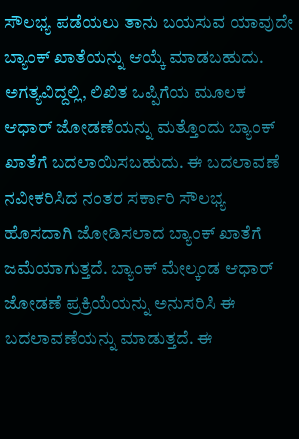ಸೌಲಭ್ಯ ಪಡೆಯಲು ತಾನು ಬಯಸುವ ಯಾವುದೇ ಬ್ಯಾಂಕ್ ಖಾತೆಯನ್ನು ಆಯ್ಕೆ ಮಾಡಬಹುದು. ಅಗತ್ಯವಿದ್ದಲ್ಲಿ, ಲಿಖಿತ ಒಪ್ಪಿಗೆಯ ಮೂಲಕ ಆಧಾರ್ ಜೋಡಣೆಯನ್ನು ಮತ್ತೊಂದು ಬ್ಯಾಂಕ್ ಖಾತೆಗೆ ಬದಲಾಯಿಸಬಹುದು. ಈ ಬದಲಾವಣೆ ನವೀಕರಿಸಿದ ನಂತರ ಸರ್ಕಾರಿ ಸೌಲಭ್ಯ ಹೊಸದಾಗಿ ಜೋಡಿಸಲಾದ ಬ್ಯಾಂಕ್ ಖಾತೆಗೆ ಜಮೆಯಾಗುತ್ತದೆ. ಬ್ಯಾಂಕ್ ಮೇಲ್ಕಂಡ ಆಧಾರ್ ಜೋಡಣೆ ಪ್ರಕ್ರಿಯೆಯನ್ನು ಅನುಸರಿಸಿ ಈ ಬದಲಾವಣೆಯನ್ನು ಮಾಡುತ್ತದೆ. ಈ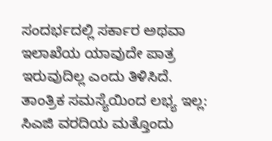ಸಂದರ್ಭದಲ್ಲಿ ಸರ್ಕಾರ ಅಥವಾ ಇಲಾಖೆಯ ಯಾವುದೇ ಪಾತ್ರ ಇರುವುದಿಲ್ಲ ಎಂದು ತಿಳಿಸಿದೆ.
ತಾಂತ್ರಿಕ ಸಮಸ್ಯೆಯಿಂದ ಲಭ್ಯ ಇಲ್ಲ:
ಸಿಎಜಿ ವರದಿಯ ಮತ್ತೊಂದು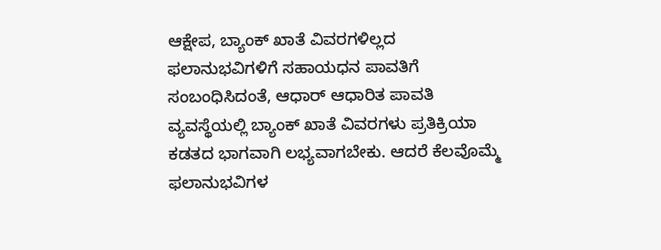ಆಕ್ಷೇಪ, ಬ್ಯಾಂಕ್ ಖಾತೆ ವಿವರಗಳಿಲ್ಲದ ಫಲಾನುಭವಿಗಳಿಗೆ ಸಹಾಯಧನ ಪಾವತಿಗೆ ಸಂಬಂಧಿಸಿದಂತೆ, ಆಧಾರ್ ಆಧಾರಿತ ಪಾವತಿ ವ್ಯವಸ್ಥೆಯಲ್ಲಿ ಬ್ಯಾಂಕ್ ಖಾತೆ ವಿವರಗಳು ಪ್ರತಿಕ್ರಿಯಾ ಕಡತದ ಭಾಗವಾಗಿ ಲಭ್ಯವಾಗಬೇಕು. ಆದರೆ ಕೆಲವೊಮ್ಮೆ ಫಲಾನುಭವಿಗಳ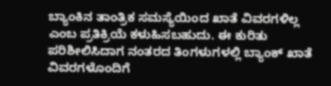ಬ್ಯಾಂಕಿನ ತಾಂತ್ರಿಕ ಸಮಸ್ಯೆಯಿಂದ ಖಾತೆ ವಿವರಗಳಿಲ್ಲ ಎಂಬ ಪ್ರತಿಕ್ರಿಯೆ ಕಳುಹಿಸಬಹುದು. ಈ ಕುರಿತು ಪರಿಶೀಲಿಸಿದಾಗ ನಂತರದ ತಿಂಗಳುಗಳಲ್ಲಿ ಬ್ಯಾಂಕ್ ಖಾತೆ ವಿವರಗಳೊಂದಿಗೆ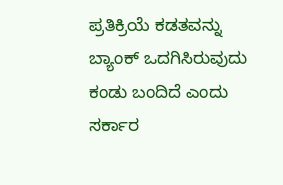ಪ್ರತಿಕ್ರಿಯೆ ಕಡತವನ್ನು ಬ್ಯಾಂಕ್ ಒದಗಿಸಿರುವುದು ಕಂಡು ಬಂದಿದೆ ಎಂದು ಸರ್ಕಾರ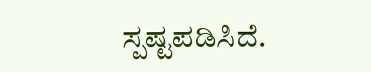ಸ್ಪಷ್ಟಪಡಿಸಿದೆ.